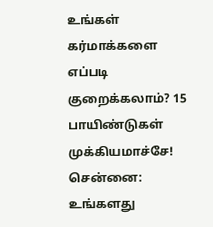உங்கள் கர்மாக்களை எப்படி குறைக்கலாம்? 15 பாயிண்டுகள் முக்கியமாச்சே!
சென்னை: உங்களது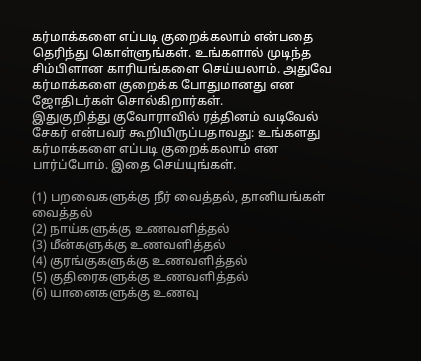கர்மாக்களை எப்படி குறைக்கலாம் என்பதை தெரிந்து கொள்ளுங்கள். உங்களால் முடிந்த சிம்பிளான காரியங்களை செய்யலாம். அதுவே கர்மாக்களை குறைக்க போதுமானது என ஜோதிடர்கள் சொல்கிறார்கள்.
இதுகுறித்து குவோராவில் ரத்தினம் வடிவேல் சேகர் என்பவர் கூறியிருப்பதாவது: உங்களது கர்மாக்களை எப்படி குறைக்கலாம் என பார்ப்போம். இதை செய்யுங்கள்.

(1) பறவைகளுக்கு நீர் வைத்தல், தானியங்கள் வைத்தல்
(2) நாய்களுக்கு உணவளித்தல்
(3) மீன்களுக்கு உணவளித்தல்
(4) குரங்குகளுக்கு உணவளித்தல்
(5) குதிரைகளுக்கு உணவளித்தல்
(6) யானைகளுக்கு உணவு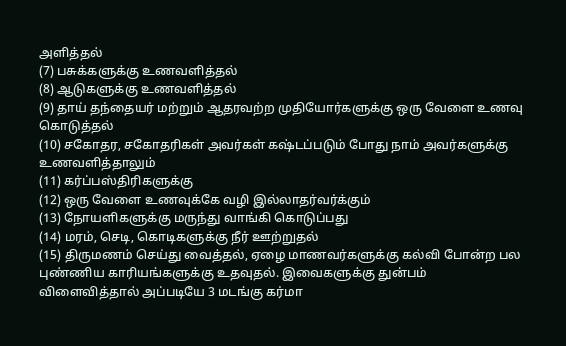அளித்தல்
(7) பசுக்களுக்கு உணவளித்தல்
(8) ஆடுகளுக்கு உணவளித்தல்
(9) தாய் தந்தையர் மற்றும் ஆதரவற்ற முதியோர்களுக்கு ஒரு வேளை உணவு கொடுத்தல்
(10) சகோதர, சகோதரிகள் அவர்கள் கஷ்டப்படும் போது நாம் அவர்களுக்கு உணவளித்தாலும்
(11) கர்ப்பஸ்திரிகளுக்கு
(12) ஒரு வேளை உணவுக்கே வழி இல்லாதர்வர்க்கும்
(13) நோயளிகளுக்கு மருந்து வாங்கி கொடுப்பது
(14) மரம், செடி, கொடிகளுக்கு நீர் ஊற்றுதல்
(15) திருமணம் செய்து வைத்தல், ஏழை மாணவர்களுக்கு கல்வி போன்ற பல புண்ணிய காரியங்களுக்கு உதவுதல். இவைகளுக்கு துன்பம் விளைவித்தால் அப்படியே 3 மடங்கு கர்மா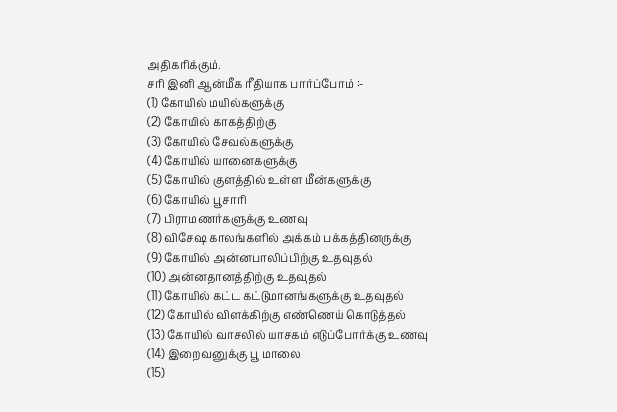அதிகரிக்கும்.
சரி இனி ஆன்மீக ரீதியாக பார்ப்போம் :-
(1) கோயில் மயில்களுக்கு
(2) கோயில் காகத்திற்கு
(3) கோயில் சேவல்களுக்கு
(4) கோயில் யானைகளுக்கு
(5) கோயில் குளத்தில் உள்ள மீன்களுக்கு
(6) கோயில் பூசாரி
(7) பிராமணர்களுக்கு உணவு
(8) விசேஷ காலங்களில் அக்கம் பக்கத்தினருக்கு
(9) கோயில் அன்னபாலிப்பிற்கு உதவுதல்
(10) அன்னதானத்திற்கு உதவுதல்
(11) கோயில் கட்ட கட்டுமானங்களுக்கு உதவுதல்
(12) கோயில் விளக்கிற்கு எண்ணெய் கொடுத்தல்
(13) கோயில் வாசலில் யாசகம் எடுப்போர்க்கு உணவு
(14) இறைவனுக்கு பூ மாலை
(15)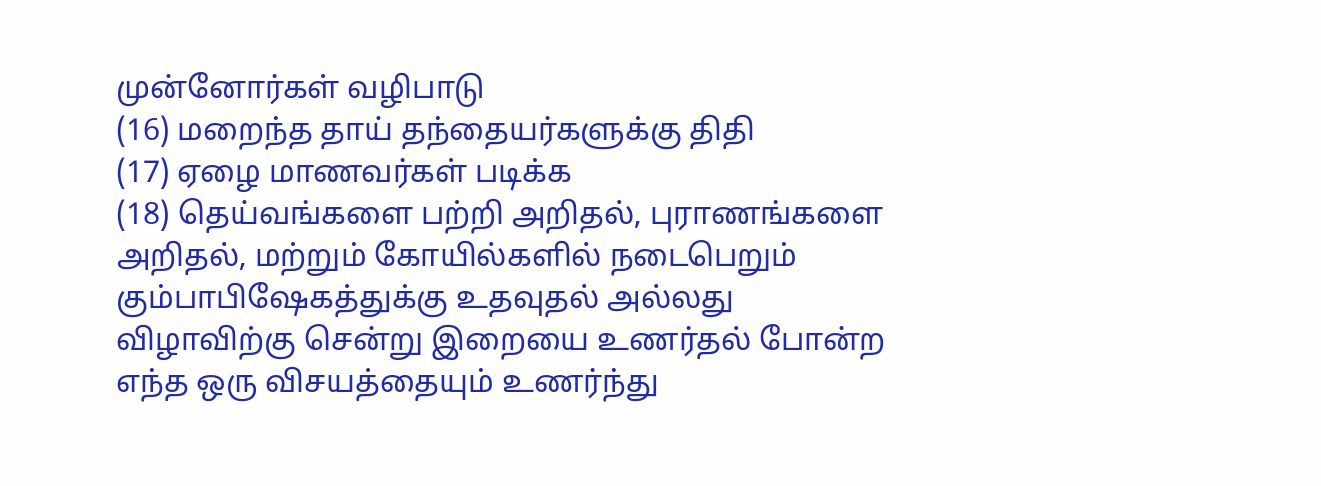முன்னோர்கள் வழிபாடு
(16) மறைந்த தாய் தந்தையர்களுக்கு திதி
(17) ஏழை மாணவர்கள் படிக்க
(18) தெய்வங்களை பற்றி அறிதல், புராணங்களை அறிதல், மற்றும் கோயில்களில் நடைபெறும் கும்பாபிஷேகத்துக்கு உதவுதல் அல்லது விழாவிற்கு சென்று இறையை உணர்தல் போன்ற எந்த ஒரு விசயத்தையும் உணர்ந்து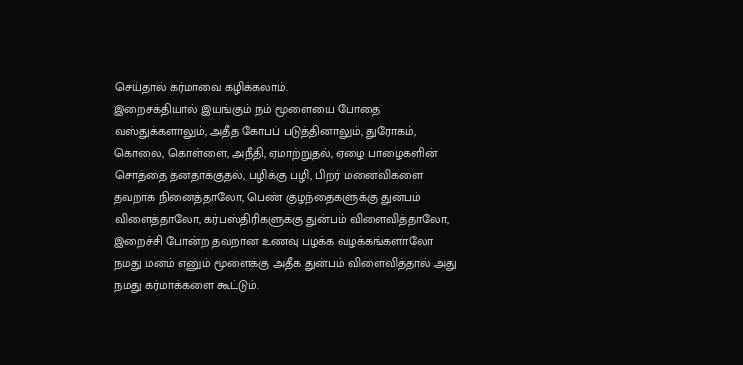செய்தால் கர்மாவை கழிக்கலாம்.
இறைசக்தியால் இயங்கும் நம் மூளையை போதை வஸ்துக்களாலும், அதீத கோபப் படுத்தினாலும், துரோகம், கொலை, கொள்ளை, அநீதி, ஏமாற்றுதல், ஏழை பாழைகளின் சொத்தை தனதாக்குதல், பழிக்கு பழி, பிறர் மனைவிகளை தவறாக நினைத்தாலோ, பெண் குழந்தைகளுக்கு துன்பம் விளைத்தாலோ, கர்பஸ்திரிகளுக்கு துன்பம் விளைவித்தாலோ, இறைச்சி போன்ற தவறான உணவு பழக்க வழக்கங்களாலோ நமது மனம் எனும் மூளைக்கு அதீக துன்பம் விளைவித்தால் அது நமது கர்மாக்களை கூட்டும்.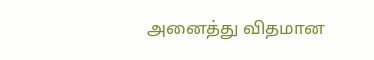அனைத்து விதமான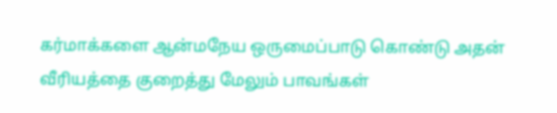கர்மாக்களை ஆன்மநேய ஒருமைப்பாடு கொண்டு அதன் வீரியத்தை குறைத்து மேலும் பாவங்கள்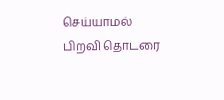செய்யாமல் பிறவி தொடரை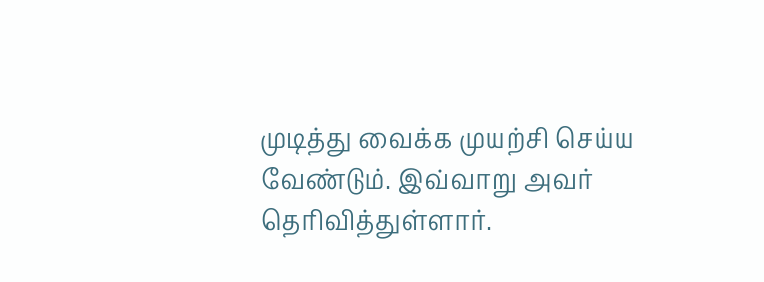முடித்து வைக்க முயற்சி செய்ய வேண்டும். இவ்வாறு அவர் தெரிவித்துள்ளார்.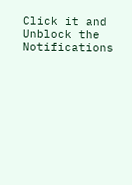Click it and Unblock the Notifications